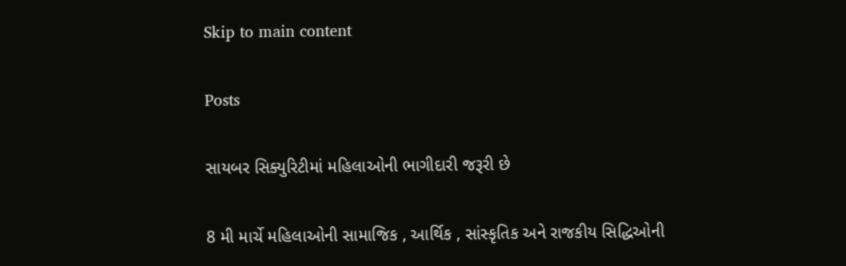Skip to main content

Posts

સાયબર સિક્યુરિટીમાં મહિલાઓની ભાગીદારી જરૂરી છે

8 મી માર્ચે મહિલાઓની સામાજિક , આર્થિક , સાંસ્કૃતિક અને રાજકીય સિદ્ધિઓની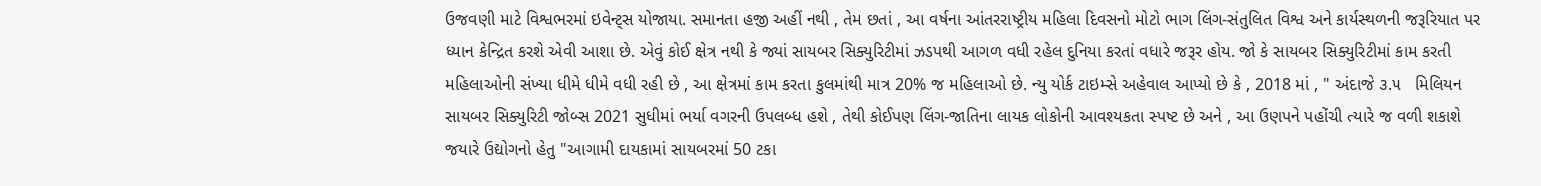ઉજવણી માટે વિશ્વભરમાં ઇવેન્ટ્સ યોજાયા. સમાનતા હજી અહીં નથી , તેમ છતાં , આ વર્ષના આંતરરાષ્ટ્રીય મહિલા દિવસનો મોટો ભાગ લિંગ-સંતુલિત વિશ્વ અને કાર્યસ્થળની જરૂરિયાત પર ધ્યાન કેન્દ્રિત કરશે એવી આશા છે. એવું કોઈ ક્ષેત્ર નથી કે જ્યાં સાયબર સિક્યુરિટીમાં ઝડપથી આગળ વધી રહેલ દુનિયા કરતાં વધારે જરૂર હોય. જો કે સાયબર સિક્યુરિટીમાં કામ કરતી મહિલાઓની સંખ્યા ધીમે ધીમે વધી રહી છે , આ ક્ષેત્રમાં કામ કરતા કુલમાંથી માત્ર 20% જ મહિલાઓ છે. ન્યુ યોર્ક ટાઇમ્સે અહેવાલ આપ્યો છે કે , 2018 માં , " અંદાજે ૩.૫   મિલિયન સાયબર સિક્યુરિટી જોબ્સ 2021 સુધીમાં ભર્યા વગરની ઉપલબ્ધ હશે , તેથી કોઈપણ લિંગ-જાતિના લાયક લોકોની આવશ્યકતા સ્પષ્ટ છે અને , આ ઉણપને પહોંચી ત્યારે જ વળી શકાશે જયારે ઉદ્યોગનો હેતુ "આગામી દાયકામાં સાયબરમાં 50 ટકા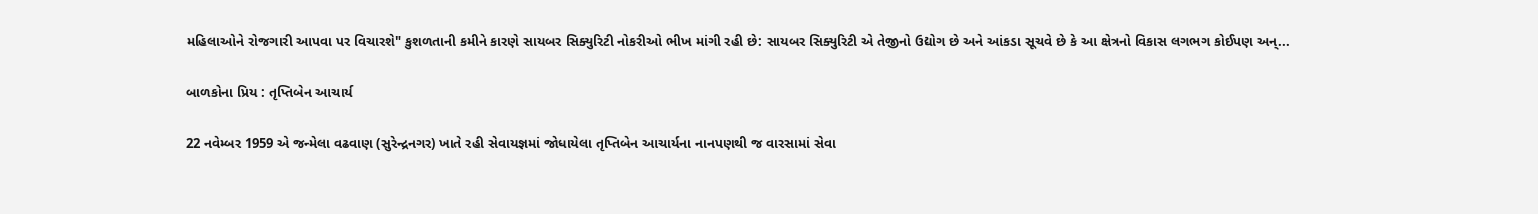મહિલાઓને રોજગારી આપવા પર વિચારશે" કુશળતાની કમીને કારણે સાયબર સિક્યુરિટી નોકરીઓ ભીખ માંગી રહી છે: સાયબર સિક્યુરિટી એ તેજીનો ઉદ્યોગ છે અને આંકડા સૂચવે છે કે આ ક્ષેત્રનો વિકાસ લગભગ કોઈપણ અન્...

બાળકોના પ્રિય : તૃપ્તિબેન આચાર્ય

22 નવેમ્બર 1959 એ જન્મેલા વઢવાણ (સુરેન્દ્રનગર) ખાતે રહી સેવાયજ્ઞમાં જોધાયેલા તૃપ્તિબેન આચાર્યના નાનપણથી જ વારસામાં સેવા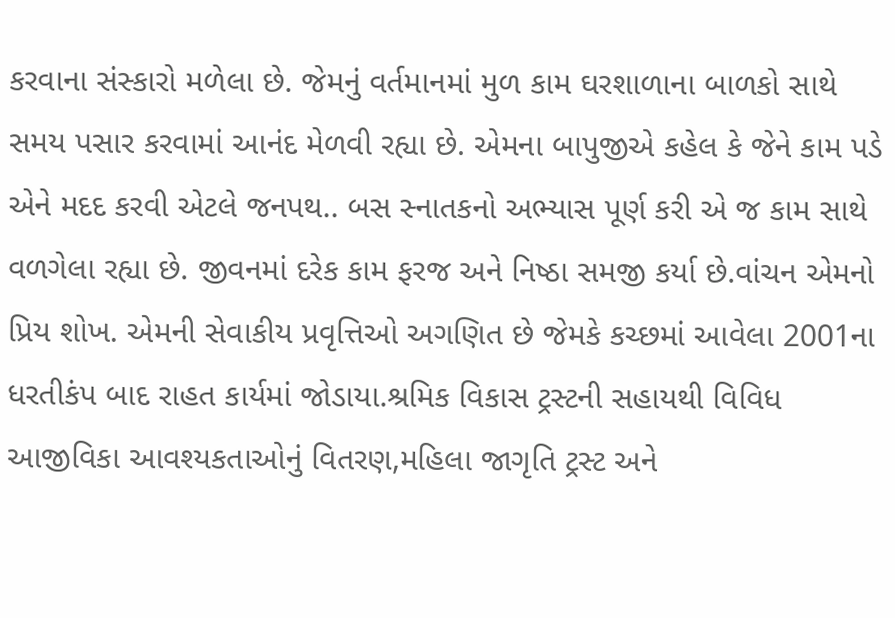કરવાના સંસ્કારો મળેલા છે. જેમનું વર્તમાનમાં મુળ કામ ઘરશાળાના બાળકો સાથે સમય પસાર કરવામાં આનંદ મેળવી રહ્યા છે. એમના બાપુજીએ કહેલ કે જેને કામ પડે એને મદદ કરવી એટલે જનપથ.. બસ સ્નાતકનો અભ્યાસ પૂર્ણ કરી એ જ કામ સાથે વળગેલા રહ્યા છે. જીવનમાં દરેક કામ ફરજ અને નિષ્ઠા સમજી કર્યા છે.વાંચન એમનો પ્રિય શોખ. એમની સેવાકીય પ્રવૃત્તિઓ અગણિત છે જેમકે કચ્છમાં આવેલા 2001ના ધરતીકંપ બાદ રાહત કાર્યમાં જોડાયા.શ્રમિક વિકાસ ટ્રસ્ટની સહાયથી વિવિધ આજીવિકા આવશ્યકતાઓનું વિતરણ,મહિલા જાગૃતિ ટ્રસ્ટ અને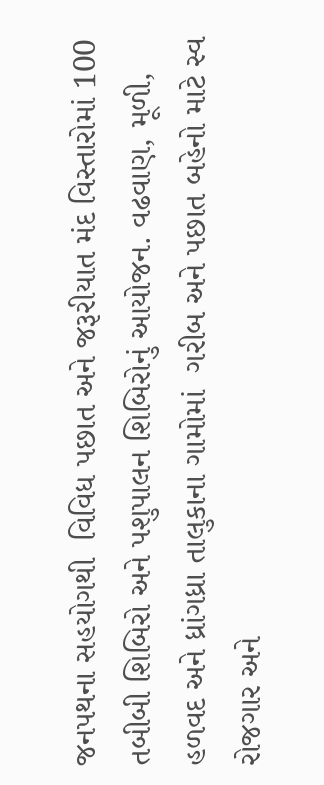જનપથના સહયોગથી  વિવિધ પછાત અને જરૂરીયાત મંદ વિસ્તારોમાં 100 તબીબી શિબિરો અને પશુપાલન શિબિરોનું આયોજન. વઢવાણ, મૂળી, હળવદ અને ધ્રાંગધ્રા તાલુકાના ગામોમાં  ગરીબ અને પછાત બહેનો માટે સ્વ રોજગાર અને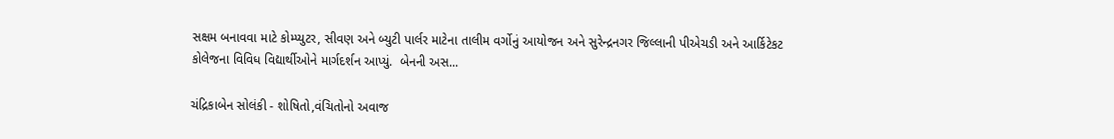સક્ષમ બનાવવા માટે કોમ્પ્યુટર, સીવણ અને બ્યુટી પાર્લર માટેના તાલીમ વર્ગોનું આયોજન અને સુરેન્દ્રનગર જિલ્લાની પીએચડી અને આર્કિટેકટ કોલેજના વિવિધ વિદ્યાર્થીઓને માર્ગદર્શન આપ્યું.  બેનની અસ...

ચંદ્રિકાબેન સોલંકી - શોષિતો,વંચિતોનો અવાજ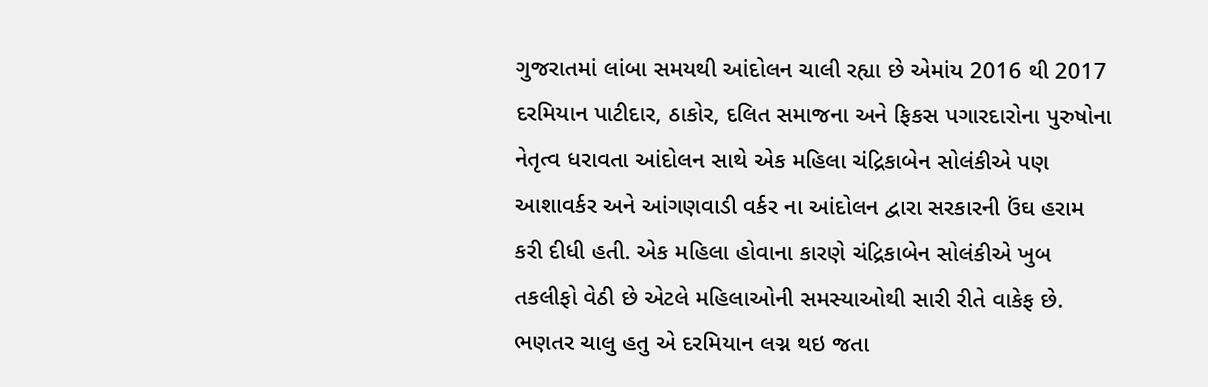ગુજરાતમાં લાંબા સમયથી આંદોલન ચાલી રહ્યા છે એમાંય 2016 થી 2017 દરમિયાન પાટીદાર, ઠાકોર, દલિત સમાજના અને ફિકસ પગારદારોના પુરુષોના નેતૃત્વ ધરાવતા આંદોલન સાથે એક મહિલા ચંદ્રિકાબેન સોલંકીએ પણ આશાવર્કર અને આંગણવાડી વર્કર ના આંદોલન દ્વારા સરકારની ઉંઘ હરામ કરી દીધી હતી. એક મહિલા હોવાના કારણે ચંદ્રિકાબેન સોલંકીએ ખુબ તકલીફો વેઠી છે એટલે મહિલાઓની સમસ્યાઓથી સારી રીતે વાકેફ છે. ભણતર ચાલુ હતુ એ દરમિયાન લગ્ન થઇ જતા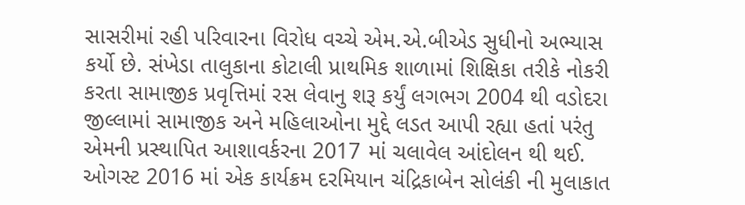સાસરીમાં રહી પરિવારના વિરોધ વચ્ચે એમ.એ.બીએડ સુધીનો અભ્યાસ કર્યો છે. સંખેડા તાલુકાના કોટાલી પ્રાથમિક શાળામાં શિક્ષિકા તરીકે નોકરી કરતા સામાજીક પ્રવૃત્તિમાં રસ લેવાનુ શરૂ કર્યું લગભગ 2004 થી વડોદરા જીલ્લામાં સામાજીક અને મહિલાઓના મુદ્દે લડત આપી રહ્યા હતાં પરંતુ એમની પ્રસ્થાપિત આશાવર્કરના 2017 માં ચલાવેલ આંદોલન થી થઈ. ઓગસ્ટ 2016 માં એક કાર્યક્રમ દરમિયાન ચંદ્રિકાબેન સોલંકી ની મુલાકાત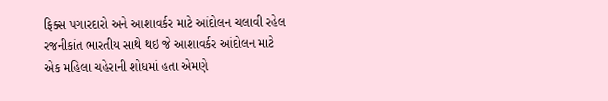ફિક્સ પગારદારો અને આશાવર્કર માટે આંદોલન ચલાવી રહેલ રજનીકાંત ભારતીય સાથે થઇ જે આશાવર્કર આંદોલન માટે એક મહિલા ચહેરાની શોધમાં હતા એમણે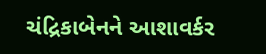ચંદ્રિકાબેનને આશાવર્કર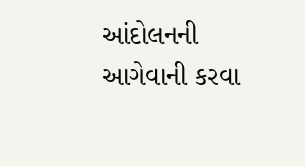આંદોલનની આગેવાની કરવા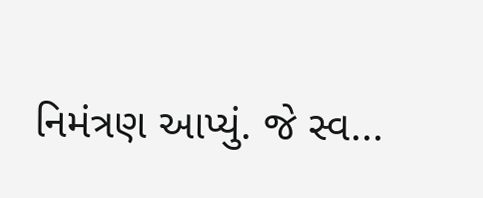નિમંત્રણ આપ્યું. જે સ્વ...